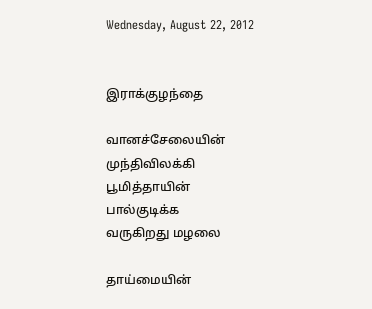Wednesday, August 22, 2012


இராக்குழந்தை

வானச்சேலையின்
முந்திவிலக்கி
பூமித்தாயின்
பால்குடிக்க
வருகிறது மழலை

தாய்மையின்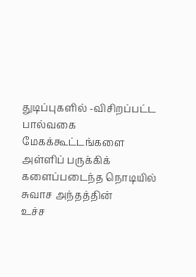துடிப்புகளில் -விசிறப்பட்ட
பால்வகை
மேகக்கூட்டங்களை
அள்ளிப் பருக்கிக்
களைப்படைந்த நொடியில்
சுவாச அந்தத்தின்
உச்ச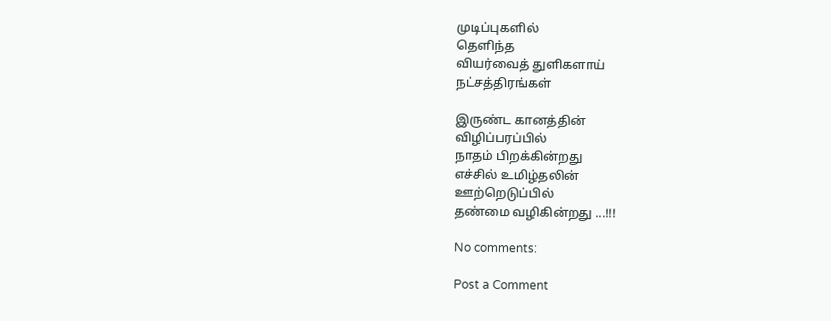முடிப்புகளில்
தெளிந்த
வியர்வைத் துளிகளாய்
நட்சத்திரங்கள்

இருண்ட கானத்தின்
விழிப்பரப்பில்
நாதம் பிறக்கின்றது
எச்சில் உமிழ்தலின்
ஊற்றெடுப்பில்
தண்மை வழிகின்றது ...!!!

No comments:

Post a Comment